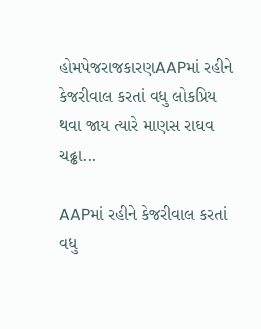હોમપેજરાજકારણAAPમાં રહીને કેજરીવાલ કરતાં વધુ લોકપ્રિય થવા જાય ત્યારે માણસ રાઘવ ચઢ્ઢા...

AAPમાં રહીને કેજરીવાલ કરતાં વધુ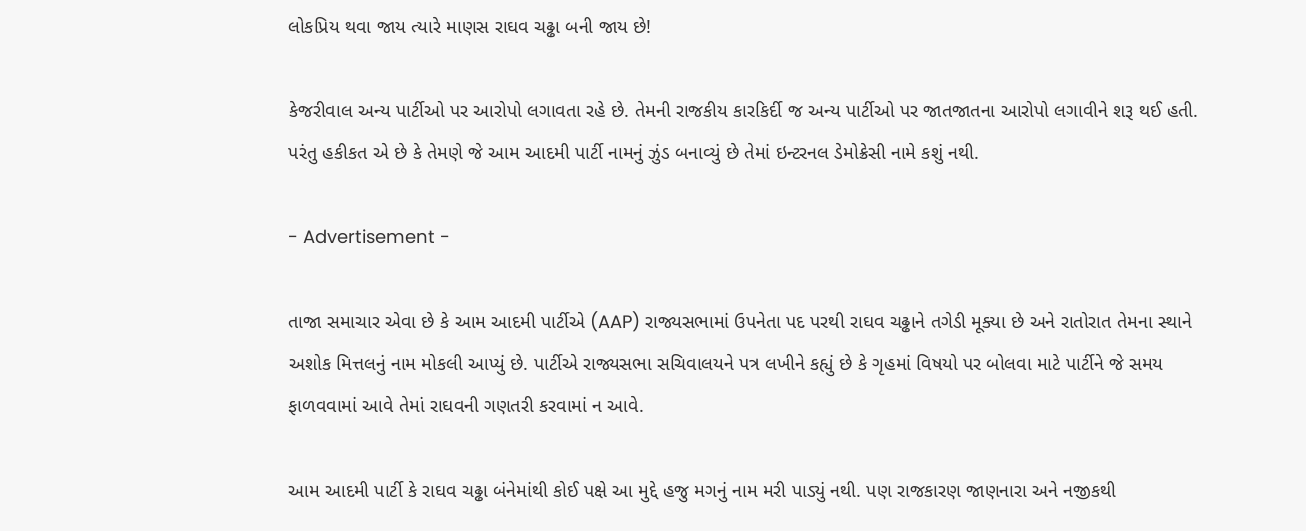લોકપ્રિય થવા જાય ત્યારે માણસ રાઘવ ચઢ્ઢા બની જાય છે!

કેજરીવાલ અન્ય પાર્ટીઓ પર આરોપો લગાવતા રહે છે. તેમની રાજકીય કારકિર્દી જ અન્ય પાર્ટીઓ પર જાતજાતના આરોપો લગાવીને શરૂ થઈ હતી. પરંતુ હકીકત એ છે કે તેમણે જે આમ આદમી પાર્ટી નામનું ઝુંડ બનાવ્યું છે તેમાં ઇન્ટરનલ ડેમોક્રેસી નામે કશું નથી.

- Advertisement -

તાજા સમાચાર એવા છે કે આમ આદમી પાર્ટીએ (AAP) રાજ્યસભામાં ઉપનેતા પદ પરથી રાઘવ ચઢ્ઢાને તગેડી મૂક્યા છે અને રાતોરાત તેમના સ્થાને અશોક મિત્તલનું નામ મોકલી આપ્યું છે. પાર્ટીએ રાજ્યસભા સચિવાલયને પત્ર લખીને કહ્યું છે કે ગૃહમાં વિષયો પર બોલવા માટે પાર્ટીને જે સમય ફાળવવામાં આવે તેમાં રાઘવની ગણતરી કરવામાં ન આવે.

આમ આદમી પાર્ટી કે રાઘવ ચઢ્ઢા બંનેમાંથી કોઈ પક્ષે આ મુદ્દે હજુ મગનું નામ મરી પાડ્યું નથી. પણ રાજકારણ જાણનારા અને નજીકથી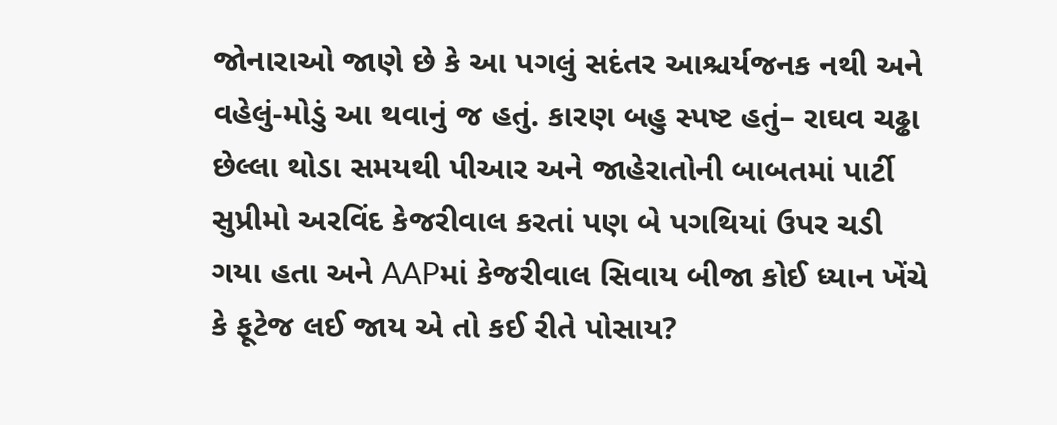જોનારાઓ જાણે છે કે આ પગલું સદંતર આશ્ચર્યજનક નથી અને વહેલું-મોડું આ થવાનું જ હતું. કારણ બહુ સ્પષ્ટ હતું– રાઘવ ચઢ્ઢા છેલ્લા થોડા સમયથી પીઆર અને જાહેરાતોની બાબતમાં પાર્ટી સુપ્રીમો અરવિંદ કેજરીવાલ કરતાં પણ બે પગથિયાં ઉપર ચડી ગયા હતા અને AAPમાં કેજરીવાલ સિવાય બીજા કોઈ ધ્યાન ખેંચે કે ફૂટેજ લઈ જાય એ તો કઈ રીતે પોસાય?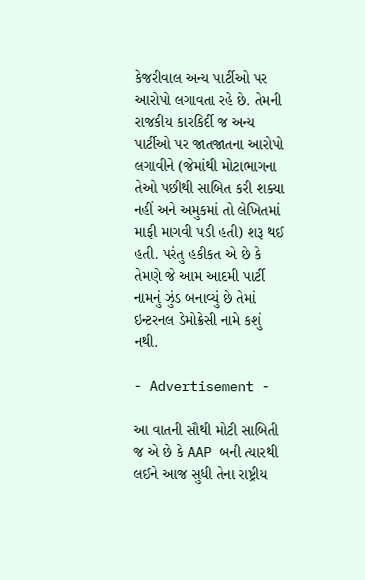કેજરીવાલ અન્ય પાર્ટીઓ પર આરોપો લગાવતા રહે છે. તેમની રાજકીય કારકિર્દી જ અન્ય પાર્ટીઓ પર જાતજાતના આરોપો લગાવીને (જેમાંથી મોટાભાગના તેઓ પછીથી સાબિત કરી શક્યા નહીં અને અમુકમાં તો લેખિતમાં માફી માગવી પડી હતી) શરૂ થઈ હતી. પરંતુ હકીકત એ છે કે તેમણે જે આમ આદમી પાર્ટી નામનું ઝુંડ બનાવ્યું છે તેમાં ઇન્ટરનલ ડેમોક્રેસી નામે કશું નથી.

- Advertisement -

આ વાતની સૌથી મોટી સાબિતી જ એ છે કે AAP બની ત્યારથી લઈને આજ સુધી તેના રાષ્ટ્રીય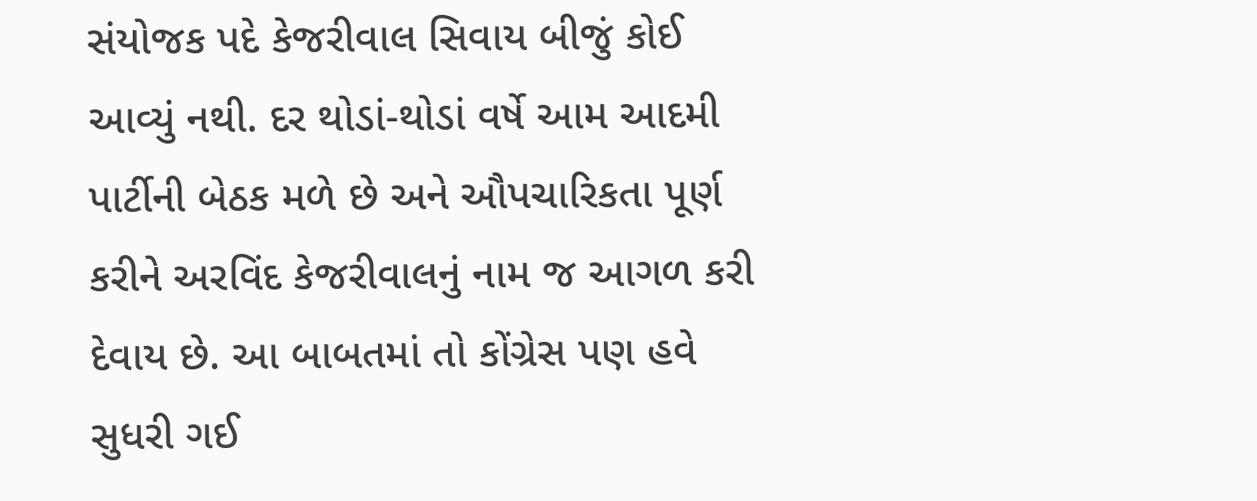સંયોજક પદે કેજરીવાલ સિવાય બીજું કોઈ આવ્યું નથી. દર થોડાં-થોડાં વર્ષે આમ આદમી પાર્ટીની બેઠક મળે છે અને ઔપચારિકતા પૂર્ણ કરીને અરવિંદ કેજરીવાલનું નામ જ આગળ કરી દેવાય છે. આ બાબતમાં તો કોંગ્રેસ પણ હવે સુધરી ગઈ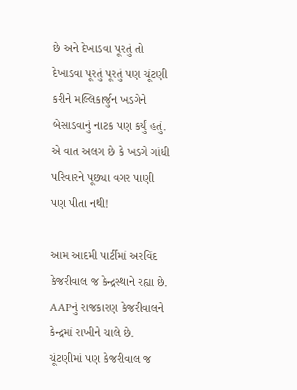છે અને દેખાડવા પૂરતું તો દેખાડવા પૂરતું પૂરતું પણ ચૂંટણી કરીને મલ્લિકાર્જુન ખડગેને બેસાડવાનું નાટક પણ કર્યું હતું. એ વાત અલગ છે કે ખડગે ગાંધી પરિવારને પૂછ્યા વગર પાણી પણ પીતા નથી!

આમ આદમી પાર્ટીમાં અરવિંદ કેજરીવાલ જ કેન્દ્રસ્થાને રહ્યા છે. AAPનું રાજકારણ કેજરીવાલને કેન્દ્રમાં રાખીને ચાલે છે. ચૂંટણીમાં પણ કેજરીવાલ જ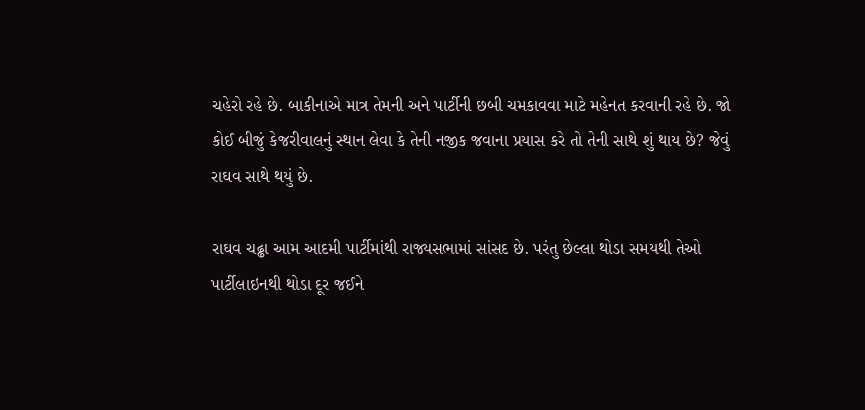ચહેરો રહે છે. બાકીનાએ માત્ર તેમની અને પાર્ટીની છબી ચમકાવવા માટે મહેનત કરવાની રહે છે. જો કોઈ બીજું કેજરીવાલનું સ્થાન લેવા કે તેની નજીક જવાના પ્રયાસ કરે તો તેની સાથે શું થાય છે? જેવું રાઘવ સાથે થયું છે.

રાઘવ ચઢ્ઢા આમ આદમી પાર્ટીમાંથી રાજ્યસભામાં સાંસદ છે. પરંતુ છેલ્લા થોડા સમયથી તેઓ પાર્ટીલાઇનથી થોડા દૂર જઈને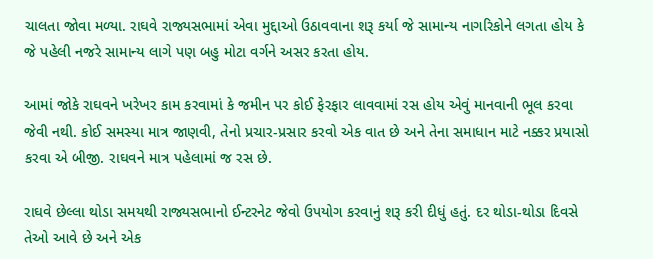ચાલતા જોવા મળ્યા. રાઘવે રાજ્યસભામાં એવા મુદ્દાઓ ઉઠાવવાના શરૂ કર્યા જે સામાન્ય નાગરિકોને લગતા હોય કે જે પહેલી નજરે સામાન્ય લાગે પણ બહુ મોટા વર્ગને અસર કરતા હોય.

આમાં જોકે રાઘવને ખરેખર કામ કરવામાં કે જમીન પર કોઈ ફેરફાર લાવવામાં રસ હોય એવું માનવાની ભૂલ કરવા જેવી નથી. કોઈ સમસ્યા માત્ર જાણવી, તેનો પ્રચાર-પ્રસાર કરવો એક વાત છે અને તેના સમાધાન માટે નક્કર પ્રયાસો કરવા એ બીજી. રાઘવને માત્ર પહેલામાં જ રસ છે.

રાઘવે છેલ્લા થોડા સમયથી રાજ્યસભાનો ઈન્ટરનેટ જેવો ઉપયોગ કરવાનું શરૂ કરી દીધું હતું. દર થોડા-થોડા દિવસે તેઓ આવે છે અને એક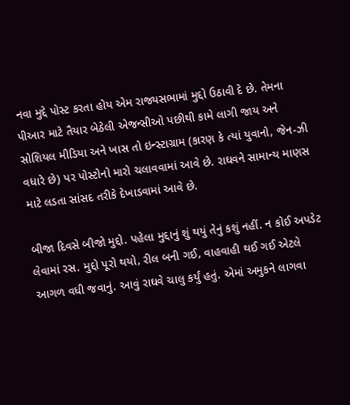નવા મુદ્દે પોસ્ટ કરતા હોય એમ રાજ્યસભામાં મુદ્દો ઉઠાવી દે છે. તેમના પીઆર માટે તૈયાર બેઠેલી એજન્સીઓ પછીથી કામે લાગી જાય અને સોશિયલ મીડિયા અને ખાસ તો ઇન્સ્ટાગ્રામ (કારણ કે ત્યાં યુવાનો, જેન-ઝી વધારે છે) પર પોસ્ટોનો મારો ચલાવવામાં આવે છે. રાઘવને સામાન્ય માણસ માટે લડતા સાંસદ તરીકે દેખાડવામાં આવે છે.

બીજા દિવસે બીજો મુદ્દો. પહેલા મુદ્દાનું શું થયું તેનું કશું નહીં. ન કોઈ અપડેટ લેવામાં રસ. મુદ્દો પૂરો થયો, રીલ બની ગઈ, વાહવાહી થઈ ગઈ એટલે આગળ વધી જવાનું. આવું રાઘવે ચાલુ કર્યું હતું. એમાં અમુકને લાગવા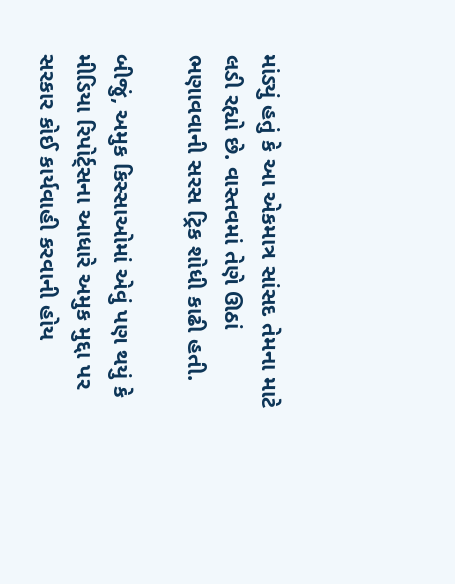માંડ્યું હતું કે આ એકમાત્ર સાંસદ તેમના માટે લડી રહ્યો છે. વાસ્તવમાં તેણે ઊઠાં ભણાવવાની સરસ ટ્રિક શોધી કાઢી હતી.

બીજું, અમુક કિસ્સાઓમાં એવું પણ થયું કે મીડિયા રિપોર્ટ્સના આધારે અમુક મુદ્દા પર સરકાર કોઈ કાર્યવાહી કરવાની હોય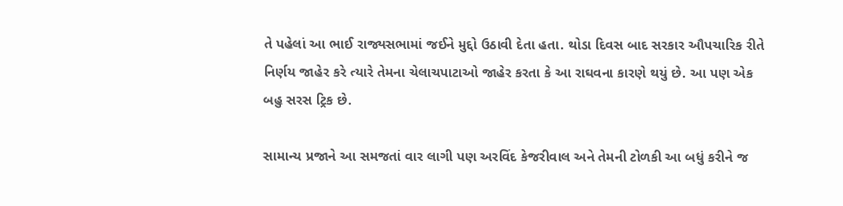તે પહેલાં આ ભાઈ રાજ્યસભામાં જઈને મુદ્દો ઉઠાવી દેતા હતા. થોડા દિવસ બાદ સરકાર ઔપચારિક રીતે નિર્ણય જાહેર કરે ત્યારે તેમના ચેલાચપાટાઓ જાહેર કરતા કે આ રાઘવના કારણે થયું છે. આ પણ એક બહુ સરસ ટ્રિક છે.

સામાન્ય પ્રજાને આ સમજતાં વાર લાગી પણ અરવિંદ કેજરીવાલ અને તેમની ટોળકી આ બધું કરીને જ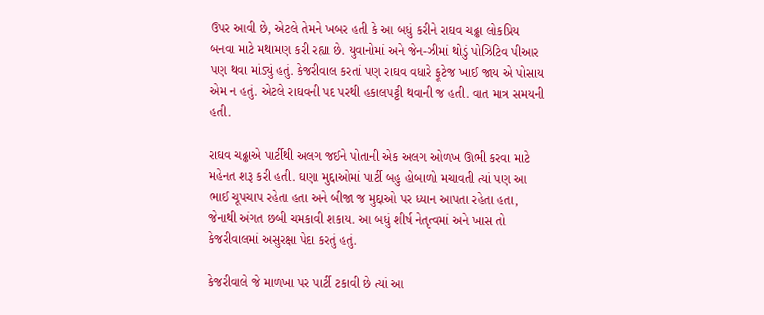ઉપર આવી છે, એટલે તેમને ખબર હતી કે આ બધું કરીને રાઘવ ચઢ્ઢા લોકપ્રિય બનવા માટે મથામણ કરી રહ્યા છે. યુવાનોમાં અને જેન-ઝીમાં થોડું પોઝિટિવ પીઆર પણ થવા માંડ્યું હતું. કેજરીવાલ કરતાં પણ રાઘવ વધારે ફૂટેજ ખાઈ જાય એ પોસાય એમ ન હતું. એટલે રાઘવની પદ પરથી હકાલપટ્ટી થવાની જ હતી. વાત માત્ર સમયની હતી.

રાઘવ ચઢ્ઢાએ પાર્ટીથી અલગ જઈને પોતાની એક અલગ ઓળખ ઊભી કરવા માટે મહેનત શરૂ કરી હતી. ઘણા મુદ્દાઓમાં પાર્ટી બહુ હોબાળો મચાવતી ત્યાં પણ આ ભાઈ ચૂપચાપ રહેતા હતા અને બીજા જ મુદ્દાઓ પર ધ્યાન આપતા રહેતા હતા, જેનાથી અંગત છબી ચમકાવી શકાય. આ બધું શીર્ષ નેતૃત્વમાં અને ખાસ તો કેજરીવાલમાં અસુરક્ષા પેદા કરતું હતું.

કેજરીવાલે જે માળખા પર પાર્ટી ટકાવી છે ત્યાં આ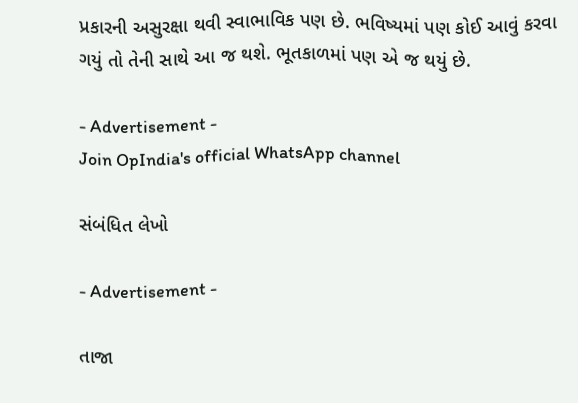પ્રકારની અસુરક્ષા થવી સ્વાભાવિક પણ છે. ભવિષ્યમાં પણ કોઈ આવું કરવા ગયું તો તેની સાથે આ જ થશે. ભૂતકાળમાં પણ એ જ થયું છે.

- Advertisement -
Join OpIndia's official WhatsApp channel

સંબંધિત લેખો

- Advertisement -

તાજા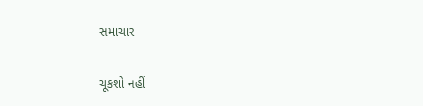સમાચાર

ચૂકશો નહીં